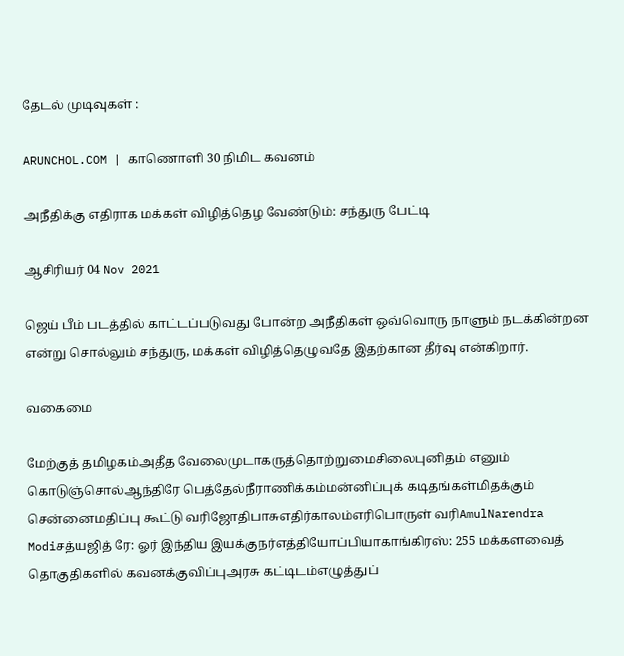தேடல் முடிவுகள் :

ARUNCHOL.COM | காணொளி 30 நிமிட கவனம்

அநீதிக்கு எதிராக மக்கள் விழித்தெழ வேண்டும்: சந்துரு பேட்டி

ஆசிரியர் 04 Nov 2021

ஜெய் பீம் படத்தில் காட்டப்படுவது போன்ற அநீதிகள் ஒவ்வொரு நாளும் நடக்கின்றன என்று சொல்லும் சந்துரு, மக்கள் விழித்தெழுவதே இதற்கான தீர்வு என்கிறார்.

வகைமை

மேற்குத் தமிழகம்அதீத வேலைமுடாகருத்தொற்றுமைசிலைபுனிதம் எனும் கொடுஞ்சொல்ஆந்திரே பெத்தேல்நீராணிக்கம்மன்னிப்புக் கடிதங்கள்மிதக்கும் சென்னைமதிப்பு கூட்டு வரிஜோதிபாசுஎதிர்காலம்எரிபொருள் வரிAmulNarendra Modiசத்யஜித் ரே: ஓர் இந்திய இயக்குநர்எத்தியோப்பியாகாங்கிரஸ்: 255 மக்களவைத் தொகுதிகளில் கவனக்குவிப்புஅரசு கட்டிடம்எழுத்துப்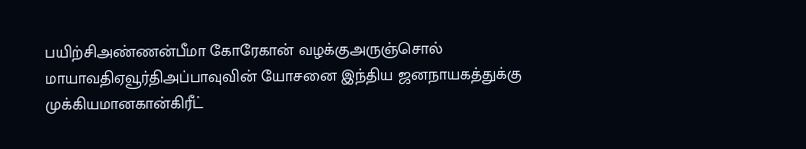பயிற்சிஅண்ணன்பீமா கோரேகான் வழக்குஅருஞ்சொல் மாயாவதிஏவூர்திஅப்பாவுவின் யோசனை இந்திய ஜனநாயகத்துக்கு முக்கியமானகான்கிரீட்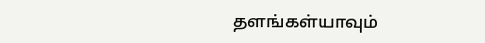தளங்கள்யாவும்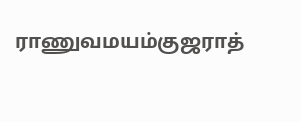ராணுவமயம்குஜராத்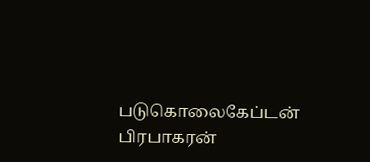படுகொலைகேப்டன் பிரபாகரன்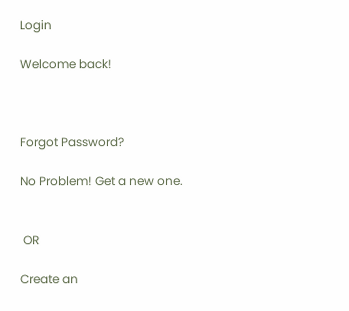Login

Welcome back!



Forgot Password?

No Problem! Get a new one.


 OR

Create an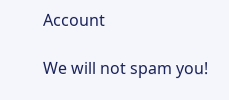Account

We will not spam you!